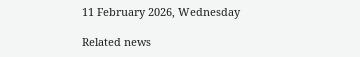11 February 2026, Wednesday

Related news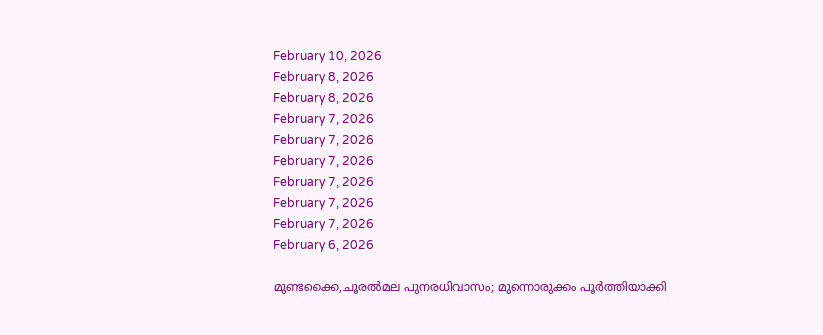February 10, 2026
February 8, 2026
February 8, 2026
February 7, 2026
February 7, 2026
February 7, 2026
February 7, 2026
February 7, 2026
February 7, 2026
February 6, 2026

മുണ്ടക്കൈ,ചൂരൽമല പുനരധിവാസം; മുന്നൊരുക്കം പൂര്‍ത്തിയാക്കി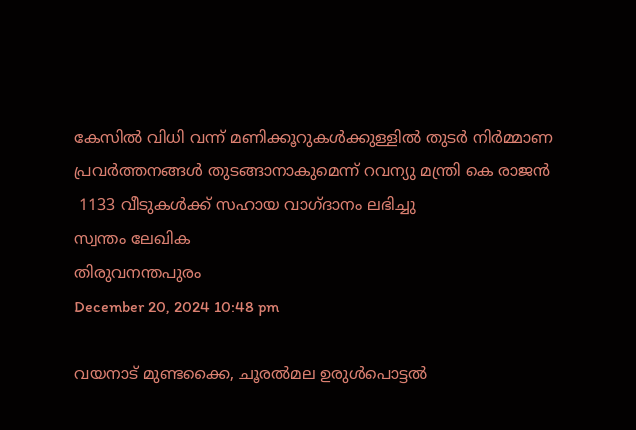കേസിൽ വിധി വന്ന് മണിക്കൂറുകൾക്കുള്ളിൽ തുടർ നിർമ്മാണ
പ്രവർത്തനങ്ങൾ തുടങ്ങാനാകുമെന്ന് റവന്യു മന്ത്രി കെ രാജന്‍
 1133 വീടുകൾക്ക് സഹായ വാഗ്‌ദാനം ലഭിച്ചു
സ്വന്തം ലേഖിക
തിരുവനന്തപുരം
December 20, 2024 10:48 pm

വയനാട് മുണ്ടക്കൈ, ചൂരൽമല ഉരുൾപൊട്ടൽ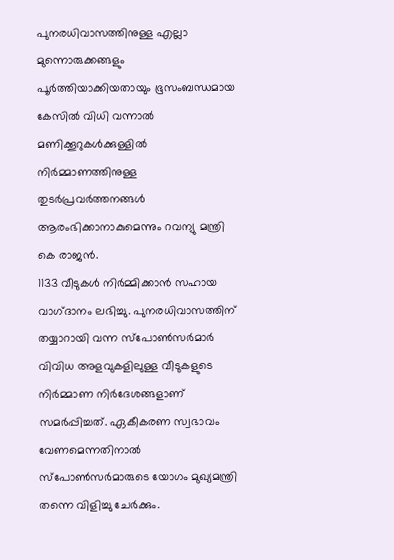പുനരധിവാസത്തിനുള്ള എല്ലാ മുന്നൊരുക്കങ്ങളും പൂര്‍ത്തിയാക്കിയതായും ഭൂസംബന്ധമായ കേസിൽ വിധി വന്നാൽ മണിക്കൂറുകൾക്കുള്ളിൽ നിർമ്മാണത്തിനുള്ള തുടർപ്രവർത്തനങ്ങൾ ആരംഭിക്കാനാകുമെന്നും‌ റവന്യു മന്ത്രി കെ രാജൻ.
1133 വീടുകൾ നിർമ്മിക്കാൻ സഹായ വാഗ്‌ദാനം ലഭിച്ചു. പുനരധിവാസത്തിന് തയ്യാറായി വന്ന സ്‌പോണ്‍സര്‍മാര്‍ വിവിധ അളവുകളിലുള്ള വീടുകളുടെ നിര്‍മ്മാണ നിര്‍ദേശങ്ങളാണ് സമര്‍പ്പിച്ചത്. ഏകീകരണ സ്വഭാവം വേണമെന്നതിനാല്‍ സ്‌പോണ്‍സര്‍മാരുടെ യോഗം മുഖ്യമന്ത്രി തന്നെ വിളിച്ചു ചേര്‍ക്കും.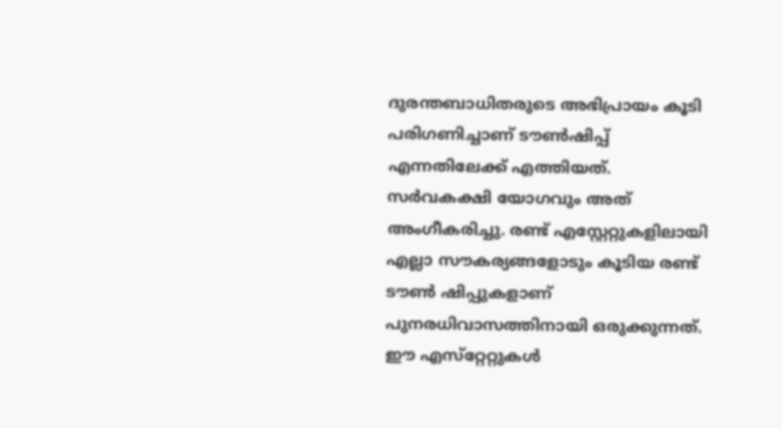ദുരന്തബാധിതരുടെ അഭിപ്രായം കൂടി പരിഗണിച്ചാണ്‌ ടൗൺഷിപ്പ്‌ എന്നതിലേക്ക്‌ എത്തിയത്‌. സർവകക്ഷി യോഗവും അത് അംഗീകരിച്ചു. രണ്ട് എസ്റ്റേറ്റുകളിലായി എല്ലാ സൗകര്യങ്ങളോടും കൂടിയ രണ്ട് ടൗണ്‍ ഷിപ്പുകളാണ് പുനരധിവാസത്തിനായി ഒരുക്കുന്നത്. ഈ എസ്‌റ്റേറ്റുകൾ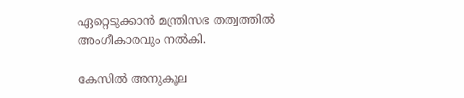ഏറ്റെടുക്കാൻ മന്ത്രിസഭ തത്വത്തിൽ അംഗീകാരവും നൽകി.

കേസിൽ അനുകൂല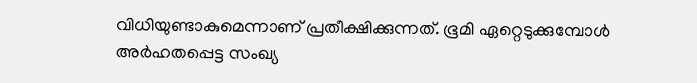വിധിയുണ്ടാകുമെന്നാണ്‌ പ്രതീക്ഷിക്കുന്നത്‌. ഭൂമി ഏറ്റെടുക്കുമ്പോൾ അർഹതപ്പെട്ട സംഖ്യ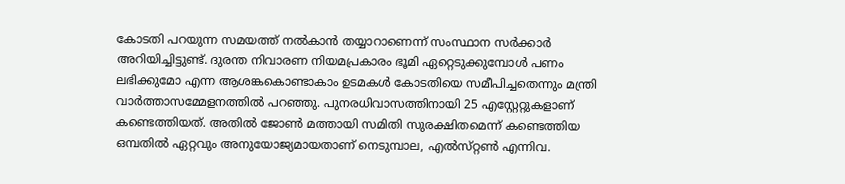കോടതി പറയുന്ന സമയത്ത്‌ നൽകാൻ തയ്യാറാണെന്ന്‌ സംസ്ഥാന സർക്കാർ അറിയിച്ചിട്ടുണ്ട്‌. ദുരന്ത നിവാരണ നിയമപ്രകാരം ഭൂമി ഏറ്റെടുക്കുമ്പോൾ പണം ലഭിക്കുമോ എന്ന ആശങ്കകൊണ്ടാകാം ഉടമകൾ കോടതിയെ സമീപിച്ചതെന്നും മന്ത്രി വാര്‍ത്താസമ്മേളനത്തില്‍ പറഞ്ഞു. പുനരധിവാസത്തിനായി 25 എസ്റ്റേറ്റുകളാണ്‌ കണ്ടെത്തിയത്‌. അതിൽ ജോൺ മത്തായി സമിതി സുരക്ഷിതമെന്ന്‌ കണ്ടെത്തിയ ഒമ്പതില്‍ ഏറ്റവും അനുയോജ്യമായതാണ്‌ നെടുമ്പാല, എൽസ്‌റ്റൺ എന്നിവ.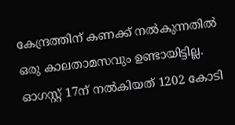കേന്ദ്രത്തിന് കണക്ക് നൽകുന്നതിൽ ഒരു കാലതാമസവും ഉണ്ടായിട്ടില്ല. ഓഗസ്റ്റ് 17ന്‌ നൽകിയത്‌ 1202 കോടി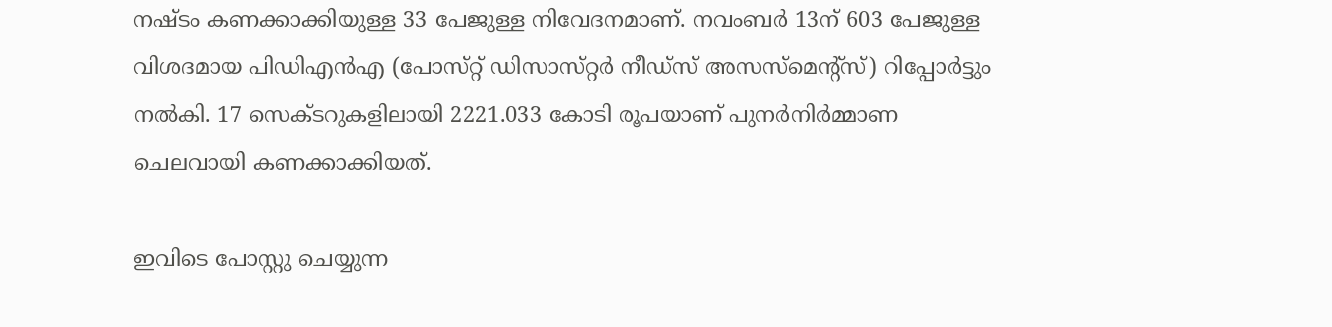നഷ്ടം കണക്കാക്കിയുള്ള 33 പേജുള്ള നിവേദനമാണ്‌. നവംബർ 13ന്‌ 603 പേജുള്ള വിശദമായ പിഡിഎൻഎ (പോസ്‌റ്റ്‌ ഡിസാസ്‌റ്റർ നീഡ്‌സ്‌ അസസ്‌മെന്റ്‌സ്‌) റിപ്പോർട്ടും നൽകി. 17 സെക്ടറുകളിലായി 2221.033 കോടി രൂപയാണ്‌ പുനർനിർമ്മാണ ചെലവായി കണക്കാക്കിയത്‌.

ഇവിടെ പോസ്റ്റു ചെയ്യുന്ന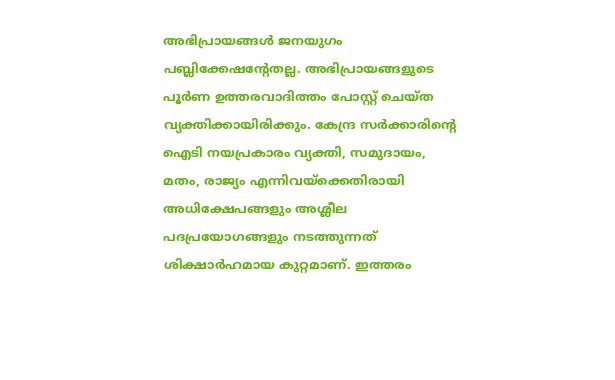അഭിപ്രായങ്ങള്‍ ജനയുഗം പബ്ലിക്കേഷന്റേതല്ല. അഭിപ്രായങ്ങളുടെ പൂര്‍ണ ഉത്തരവാദിത്തം പോസ്റ്റ് ചെയ്ത വ്യക്തിക്കായിരിക്കും. കേന്ദ്ര സര്‍ക്കാരിന്റെ ഐടി നയപ്രകാരം വ്യക്തി, സമുദായം, മതം, രാജ്യം എന്നിവയ്‌ക്കെതിരായി അധിക്ഷേപങ്ങളും അശ്ലീല പദപ്രയോഗങ്ങളും നടത്തുന്നത് ശിക്ഷാര്‍ഹമായ കുറ്റമാണ്. ഇത്തരം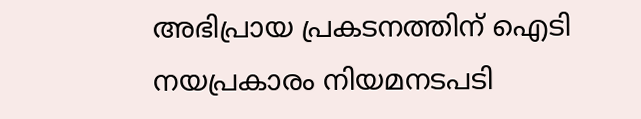അഭിപ്രായ പ്രകടനത്തിന് ഐടി നയപ്രകാരം നിയമനടപടി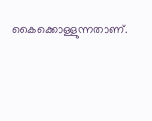കൈക്കൊള്ളുന്നതാണ്.